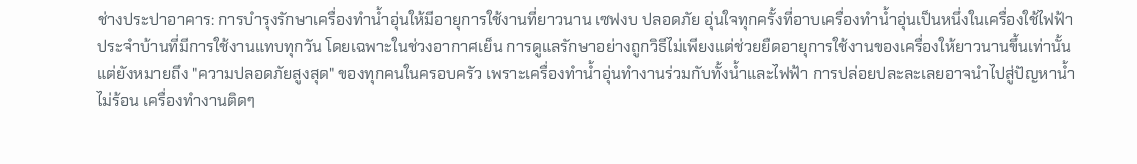ช่างประปาอาคาร: การบำรุงรักษาเครื่องทำน้ำอุ่นให้มีอายุการใช้งานที่ยาวนาน เซฟงบ ปลอดภัย อุ่นใจทุกครั้งที่อาบเครื่องทำน้ำอุ่นเป็นหนึ่งในเครื่องใช้ไฟฟ้าประจำบ้านที่มีการใช้งานแทบทุกวัน โดยเฉพาะในช่วงอากาศเย็น การดูแลรักษาอย่างถูกวิธีไม่เพียงแต่ช่วยยืดอายุการใช้งานของเครื่องให้ยาวนานขึ้นเท่านั้น แต่ยังหมายถึง "ความปลอดภัยสูงสุด" ของทุกคนในครอบครัว เพราะเครื่องทำน้ำอุ่นทำงานร่วมกับทั้งน้ำและไฟฟ้า การปล่อยปละละเลยอาจนำไปสู่ปัญหาน้ำไม่ร้อน เครื่องทำงานติดๆ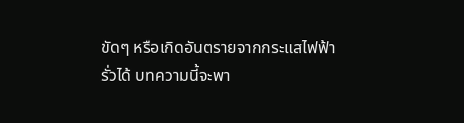ขัดๆ หรือเกิดอันตรายจากกระแสไฟฟ้ารั่วได้ บทความนี้จะพา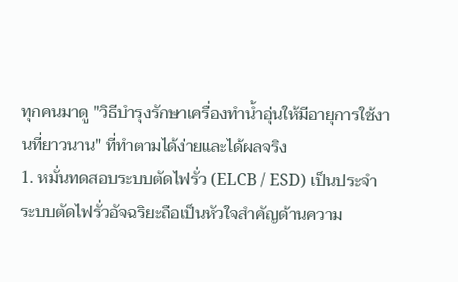ทุกคนมาดู "วิธีบำรุงรักษาเครื่องทำน้ำอุ่นให้มีอายุการใช้งานที่ยาวนาน" ที่ทำตามได้ง่ายและได้ผลจริง
1. หมั่นทดสอบระบบตัดไฟรั่ว (ELCB / ESD) เป็นประจำ
ระบบตัดไฟรั่วอัจฉริยะถือเป็นหัวใจสำคัญด้านความ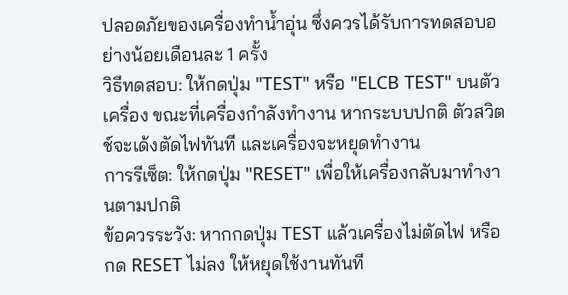ปลอดภัยของเครื่องทำน้ำอุ่น ซึ่งควรได้รับการทดสอบอย่างน้อยเดือนละ 1 ครั้ง
วิธีทดสอบ: ให้กดปุ่ม "TEST" หรือ "ELCB TEST" บนตัวเครื่อง ขณะที่เครื่องกำลังทำงาน หากระบบปกติ ตัวสวิตช์จะเด้งตัดไฟทันที และเครื่องจะหยุดทำงาน
การรีเซ็ต: ให้กดปุ่ม "RESET" เพื่อให้เครื่องกลับมาทำงานตามปกติ
ข้อควรระวัง: หากกดปุ่ม TEST แล้วเครื่องไม่ตัดไฟ หรือกด RESET ไม่ลง ให้หยุดใช้งานทันที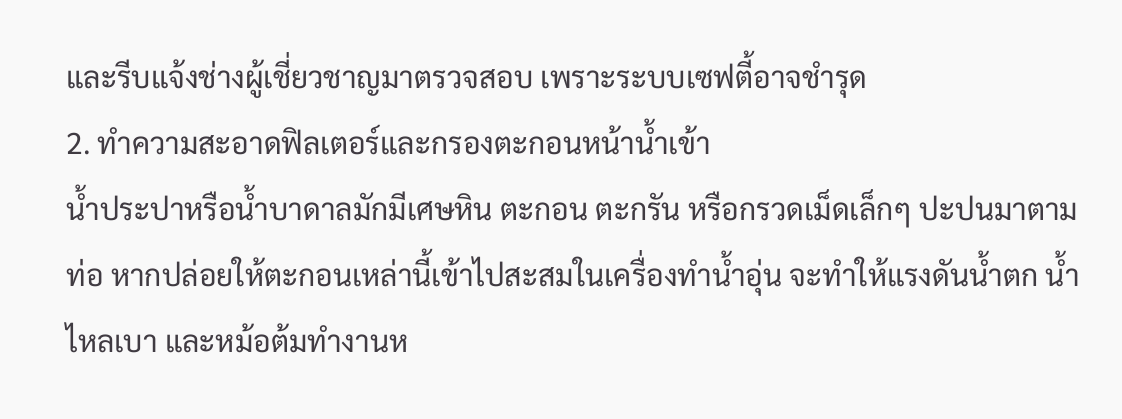และรีบแจ้งช่างผู้เชี่ยวชาญมาตรวจสอบ เพราะระบบเซฟตี้อาจชำรุด
2. ทำความสะอาดฟิลเตอร์และกรองตะกอนหน้าน้ำเข้า
น้ำประปาหรือน้ำบาดาลมักมีเศษหิน ตะกอน ตะกรัน หรือกรวดเม็ดเล็กๆ ปะปนมาตามท่อ หากปล่อยให้ตะกอนเหล่านี้เข้าไปสะสมในเครื่องทำน้ำอุ่น จะทำให้แรงดันน้ำตก น้ำไหลเบา และหม้อต้มทำงานห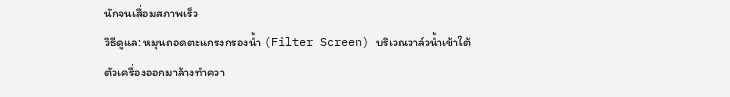นักจนเสื่อมสภาพเร็ว
วิธีดูแล: หมุนถอดตะแกรงกรองน้ำ (Filter Screen) บริเวณวาล์วน้ำเข้าใต้ตัวเครื่องออกมาล้างทำควา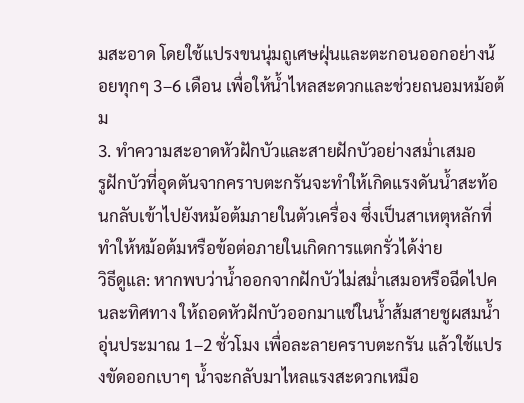มสะอาด โดยใช้แปรงขนนุ่มถูเศษฝุ่นและตะกอนออกอย่างน้อยทุกๆ 3–6 เดือน เพื่อให้น้ำไหลสะดวกและช่วยถนอมหม้อต้ม
3. ทำความสะอาดหัวฝักบัวและสายฝักบัวอย่างสม่ำเสมอ
รูฝักบัวที่อุดตันจากคราบตะกรันจะทำให้เกิดแรงดันน้ำสะท้อนกลับเข้าไปยังหม้อต้มภายในตัวเครื่อง ซึ่งเป็นสาเหตุหลักที่ทำให้หม้อต้มหรือข้อต่อภายในเกิดการแตกรั่วได้ง่าย
วิธีดูแล: หากพบว่าน้ำออกจากฝักบัวไม่สม่ำเสมอหรือฉีดไปคนละทิศทาง ให้ถอดหัวฝักบัวออกมาแช่ในน้ำส้มสายชูผสมน้ำอุ่นประมาณ 1–2 ชั่วโมง เพื่อละลายคราบตะกรัน แล้วใช้แปรงขัดออกเบาๆ น้ำจะกลับมาไหลแรงสะดวกเหมือ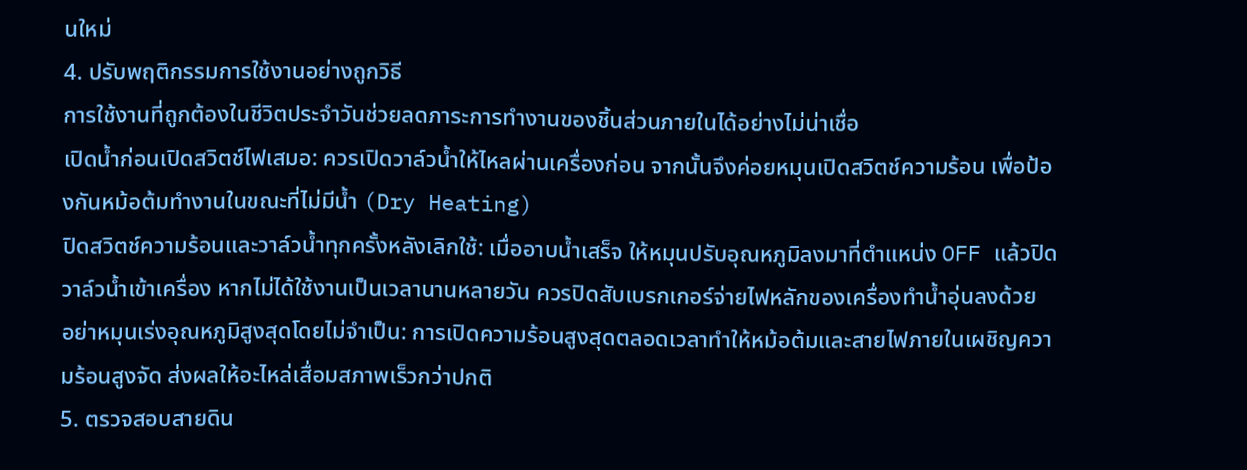นใหม่
4. ปรับพฤติกรรมการใช้งานอย่างถูกวิธี
การใช้งานที่ถูกต้องในชีวิตประจำวันช่วยลดภาระการทำงานของชิ้นส่วนภายในได้อย่างไม่น่าเชื่อ
เปิดน้ำก่อนเปิดสวิตช์ไฟเสมอ: ควรเปิดวาล์วน้ำให้ไหลผ่านเครื่องก่อน จากนั้นจึงค่อยหมุนเปิดสวิตช์ความร้อน เพื่อป้องกันหม้อต้มทำงานในขณะที่ไม่มีน้ำ (Dry Heating)
ปิดสวิตช์ความร้อนและวาล์วน้ำทุกครั้งหลังเลิกใช้: เมื่ออาบน้ำเสร็จ ให้หมุนปรับอุณหภูมิลงมาที่ตำแหน่ง OFF แล้วปิดวาล์วน้ำเข้าเครื่อง หากไม่ได้ใช้งานเป็นเวลานานหลายวัน ควรปิดสับเบรกเกอร์จ่ายไฟหลักของเครื่องทำน้ำอุ่นลงด้วย
อย่าหมุนเร่งอุณหภูมิสูงสุดโดยไม่จำเป็น: การเปิดความร้อนสูงสุดตลอดเวลาทำให้หม้อต้มและสายไฟภายในเผชิญความร้อนสูงจัด ส่งผลให้อะไหล่เสื่อมสภาพเร็วกว่าปกติ
5. ตรวจสอบสายดิน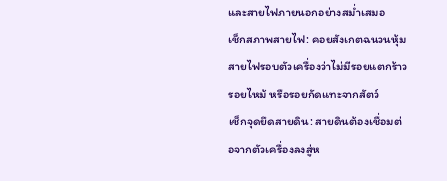และสายไฟภายนอกอย่างสม่ำเสมอ
เช็กสภาพสายไฟ: คอยสังเกตฉนวนหุ้มสายไฟรอบตัวเครื่องว่าไม่มีรอยแตกร้าว รอยไหม้ หรือรอยกัดแทะจากสัตว์
เช็กจุดยึดสายดิน: สายดินต้องเชื่อมต่อจากตัวเครื่องลงสู่ห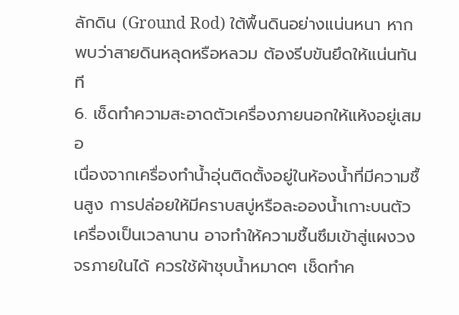ลักดิน (Ground Rod) ใต้พื้นดินอย่างแน่นหนา หากพบว่าสายดินหลุดหรือหลวม ต้องรีบขันยึดให้แน่นทันที
6. เช็ดทำความสะอาดตัวเครื่องภายนอกให้แห้งอยู่เสมอ
เนื่องจากเครื่องทำน้ำอุ่นติดตั้งอยู่ในห้องน้ำที่มีความชื้นสูง การปล่อยให้มีคราบสบู่หรือละอองน้ำเกาะบนตัวเครื่องเป็นเวลานาน อาจทำให้ความชื้นซึมเข้าสู่แผงวงจรภายในได้ ควรใช้ผ้าชุบน้ำหมาดๆ เช็ดทำค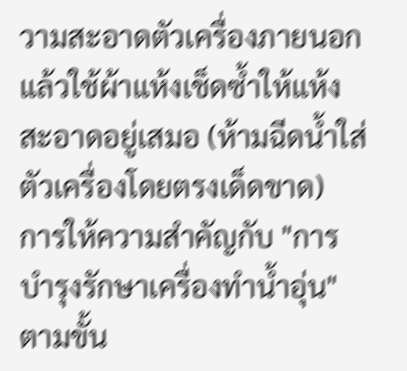วามสะอาดตัวเครื่องภายนอก แล้วใช้ผ้าแห้งเช็ดซ้ำให้แห้งสะอาดอยู่เสมอ (ห้ามฉีดน้ำใส่ตัวเครื่องโดยตรงเด็ดขาด)
การให้ความสำคัญกับ "การบำรุงรักษาเครื่องทำน้ำอุ่น" ตามขั้น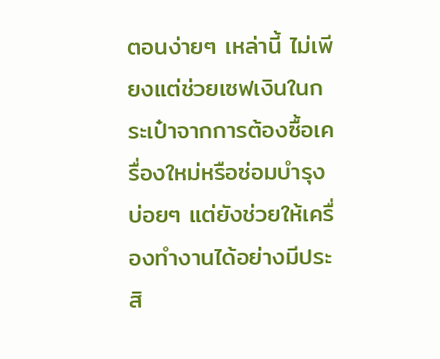ตอนง่ายๆ เหล่านี้ ไม่เพียงแต่ช่วยเซฟเงินในกระเป๋าจากการต้องซื้อเครื่องใหม่หรือซ่อมบำรุงบ่อยๆ แต่ยังช่วยให้เครื่องทำงานได้อย่างมีประสิ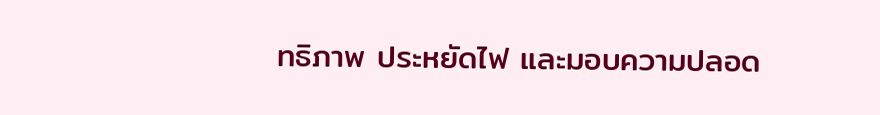ทธิภาพ ประหยัดไฟ และมอบความปลอด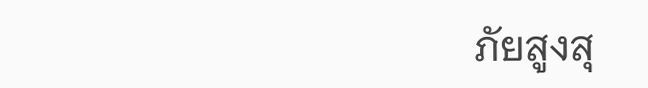ภัยสูงสุ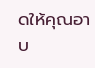ดให้คุณอาบ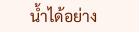น้ำได้อย่าง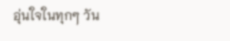อุ่นใจในทุกๆ วัน